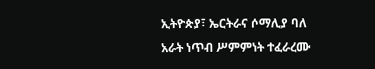ኢትዮጵያ፣ ኤርትራና ሶማሊያ ባለ አራት ነጥብ ሥምምነት ተፈራረሙ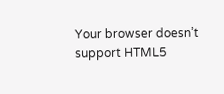Your browser doesn’t support HTML5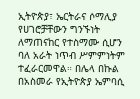ኢትዮጵያ፣ ኤርትራና ሶማሊያ የሀገሮቻቸውን ግንኙነት ለማጠናከር የተስማሙ ሲሆን ባለ አራት ነጥብ ሥምምነትም ተፈራርመዋል። በሌላ በኩል በአስመራ የኢትዮጵያ ኤምባሲ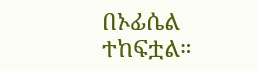በኦፊሴል ተከፍቷል።